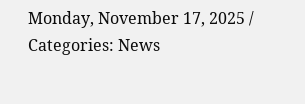Monday, November 17, 2025 / Categories: News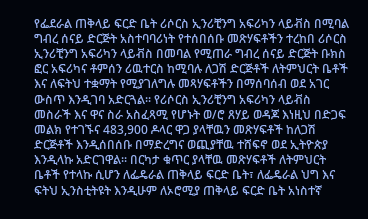የፌደራል ጠቅላይ ፍርድ ቤት ሪሶርስ ኢንሪቺንግ አፍሪካን ላይቭስ በሚባል ግብረ ሰናይ ድርጅት አስተባባሪነት የተሰበሰቡ መጽሃፍቶችን ተረከበ ሪሶርስ ኢንሪቺንግ አፍሪካን ላይቭስ በመባል የሚጠራ ግብረ ሰናይ ድርጅት ቡክስ ፎር አፍሪካና ቶምሰን ሪዉተርስ ከሚባሉ ለጋሽ ድርጅቶች ለትምህርት ቤቶች እና ለፍትህ ተቋማት የሚያገለግሉ መጻሃፍቶችን በማሰባሰብ ወደ አገር ውስጥ እንዲገባ አድርጓል፡፡ የሪሶርስ ኢንሪቺንግ አፍሪካን ላይቭስ መስራች እና ዋና ስራ አስፈጻሚ የሆኑት ወ/ሮ ጸሃይ ወዳጆ እነዚህ በድጋፍ መልክ የተገኙና 483,900 ዶላር ዋጋ ያላቸዉን መጽሃፍቶች ከለጋሽ ድርጅቶች እንዲሰበሰቡ በማድረግና ወጪያቸዉ ተሸፍኖ ወደ ኢትዮጵያ እንዲላኩ አድርገዋል፡፡ በርካታ ቁጥር ያላቸዉ መጽሃፍቶች ለትምህርት ቤቶች የተላኩ ሲሆን ለፌዴራል ጠቅላይ ፍርድ ቤት፣ ለፌዴራል ህግ እና ፍትህ ኢንስቲትዩት እንዲሁም ለኦሮሚያ ጠቅላይ ፍርድ ቤት አነስተኛ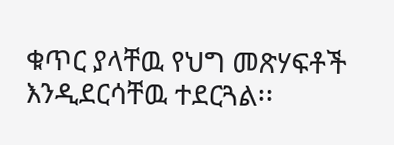ቁጥር ያላቸዉ የህግ መጽሃፍቶች እንዲደርሳቸዉ ተደርጓል፡፡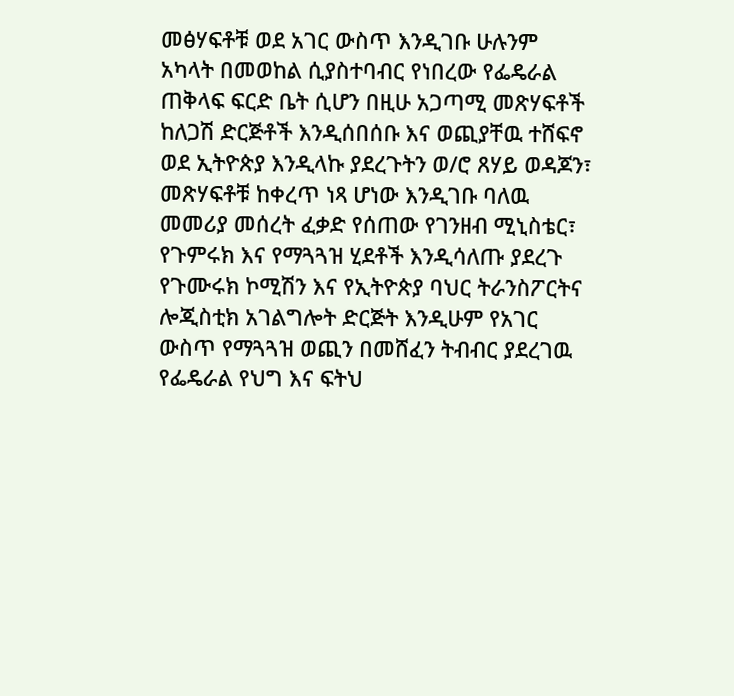መፅሃፍቶቹ ወደ አገር ውስጥ እንዲገቡ ሁሉንም አካላት በመወከል ሲያስተባብር የነበረው የፌዴራል ጠቅላፍ ፍርድ ቤት ሲሆን በዚሁ አጋጣሚ መጽሃፍቶች ከለጋሽ ድርጅቶች እንዲሰበሰቡ እና ወጪያቸዉ ተሸፍኖ ወደ ኢትዮጵያ እንዲላኩ ያደረጉትን ወ/ሮ ጸሃይ ወዳጆን፣ መጽሃፍቶቹ ከቀረጥ ነጻ ሆነው እንዲገቡ ባለዉ መመሪያ መሰረት ፈቃድ የሰጠው የገንዘብ ሚኒስቴር፣ የጉምሩክ እና የማጓጓዝ ሂደቶች እንዲሳለጡ ያደረጉ የጉሙሩክ ኮሚሽን እና የኢትዮጵያ ባህር ትራንስፖርትና ሎጂስቲክ አገልግሎት ድርጅት እንዲሁም የአገር ውስጥ የማጓጓዝ ወጪን በመሸፈን ትብብር ያደረገዉ የፌዴራል የህግ እና ፍትህ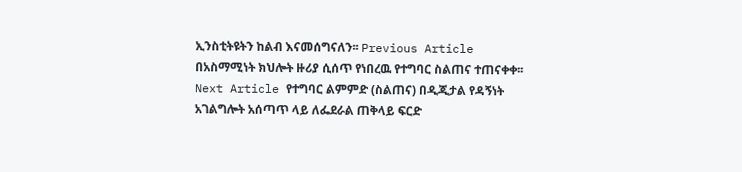ኢንስቲትዩትን ከልብ እናመሰግናለን፡፡ Previous Article በአስማሚነት ክህሎት ዙሪያ ሲሰጥ የነበረዉ የተግባር ስልጠና ተጠናቀቀ፡፡ Next Article የተግባር ልምምድ (ስልጠና) በዲጂታል የዳኝነት አገልግሎት አሰጣጥ ላይ ለፌደራል ጠቅላይ ፍርድ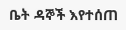ቤት ዳኞች እየተሰጠ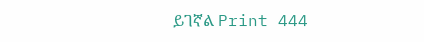ይገኛል Print 444